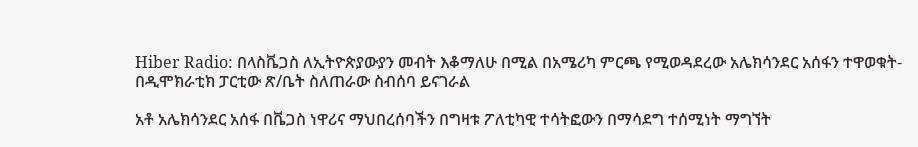Hiber Radio: በላስቬጋስ ለኢትዮጵያውያን መብት እቆማለሁ በሚል በአሜሪካ ምርጫ የሚወዳደረው አሌክሳንደር አሰፋን ተዋወቁት- በዲሞክራቲክ ፓርቲው ጽ/ቤት ስለጠራው ስብሰባ ይናገራል

አቶ አሌክሳንደር አሰፋ በቬጋስ ነዋሪና ማህበረሰባችን በግዛቱ ፖለቲካዊ ተሳትፎውን በማሳደግ ተሰሚነት ማግኘት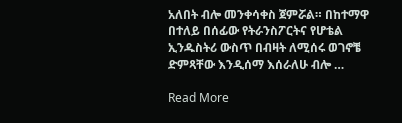አለበት ብሎ መንቀሳቀስ ጀምሯል። በከተማዋ በተለይ በሰፊው የትራንስፖርትና የሆቴል ኢንዱስትሪ ውስጥ በብዛት ለሚሰሩ ወገኖቼ ድምጻቸው እንዲሰማ እሰራለሁ ብሎ …

Read More